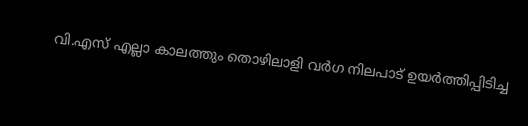വി.എസ് എല്ലാ കാലത്തും തൊഴിലാളി വർഗ നിലപാട് ഉയർത്തിപ്പിടിച്ച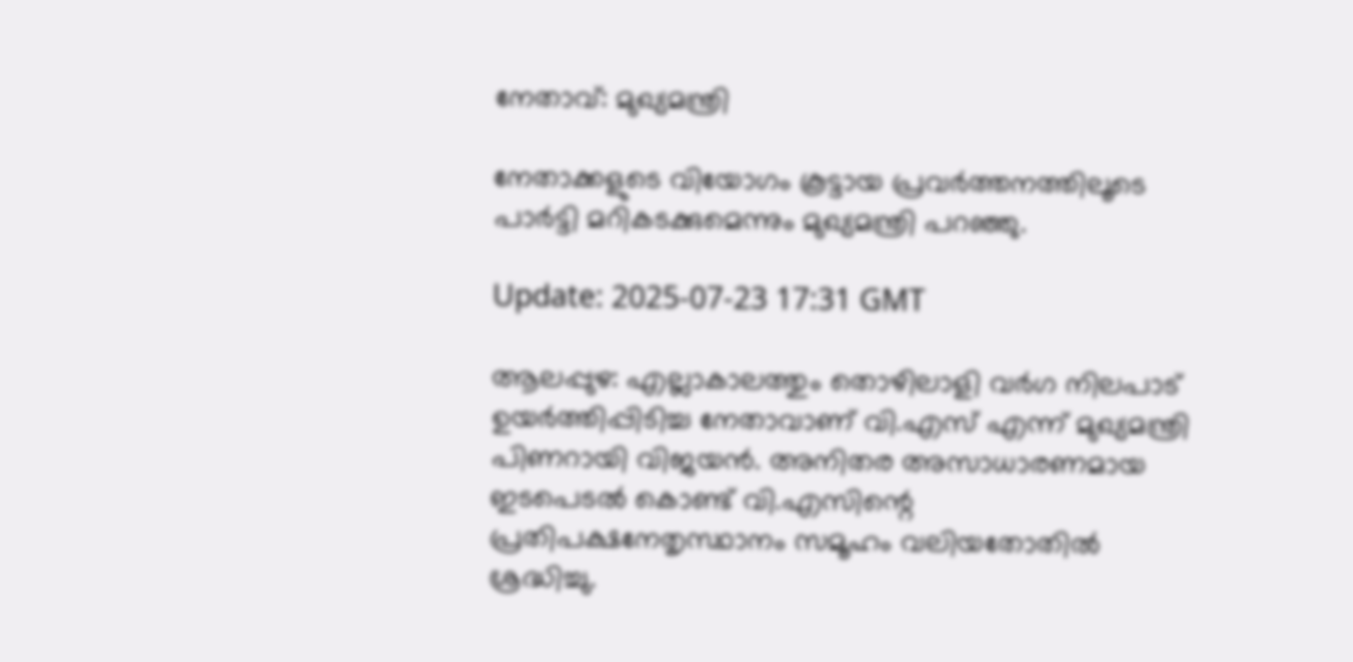നേതാവ്: മുഖ്യമന്ത്രി

നേതാക്കളുടെ വിയോഗം കൂട്ടായ പ്രവർത്തനത്തിലൂടെ പാർട്ടി മറികടക്കുമെന്നും മുഖ്യമന്ത്രി പറഞ്ഞു.

Update: 2025-07-23 17:31 GMT

ആലപ്പുഴ: എല്ലാകാലത്തും തൊഴിലാളി വർഗ നിലപാട് ഉയർത്തിപ്പിടിച്ച നേതാവാണ് വി.എസ് എന്ന് മുഖ്യമന്ത്രി പിണറായി വിജയൻ. അനിതര അസാധാരണമായ ഇടപെടൽ കൊണ്ട് വി.എസിന്റെ പ്രതിപക്ഷനേതൃസ്ഥാനം സമൂഹം വലിയതോതിൽ ശ്രദ്ധിച്ചു.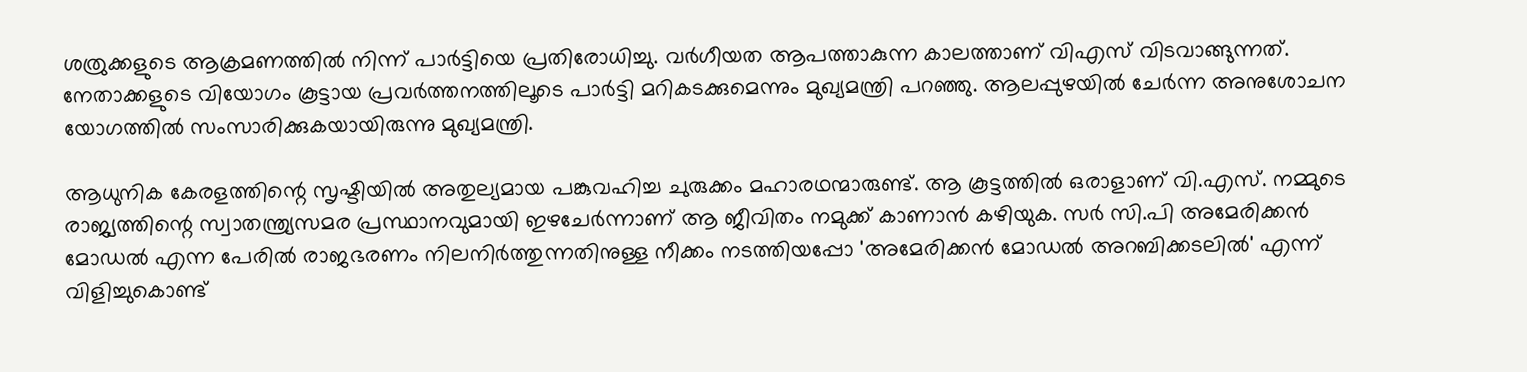ശത്രുക്കളുടെ ആക്രമണത്തിൽ നിന്ന് പാർട്ടിയെ പ്രതിരോധിച്ചു. വർഗീയത ആപത്താകുന്ന കാലത്താണ് വിഎസ് വിടവാങ്ങുന്നത്. നേതാക്കളുടെ വിയോഗം കൂട്ടായ പ്രവർത്തനത്തിലൂടെ പാർട്ടി മറികടക്കുമെന്നും മുഖ്യമന്ത്രി പറഞ്ഞു. ആലപ്പുഴയിൽ ചേർന്ന അനുശോചന യോഗത്തിൽ സംസാരിക്കുകയായിരുന്നു മുഖ്യമന്ത്രി.

ആധുനിക കേരളത്തിന്റെ സൃഷ്ടിയിൽ അതുല്യമായ പങ്കുവഹിച്ച ചുരുക്കം മഹാരഥന്മാരുണ്ട്. ആ കൂട്ടത്തിൽ ഒരാളാണ് വി.എസ്. നമ്മുടെ രാജ്യത്തിന്റെ സ്വാതന്ത്ര്യസമര പ്രസ്ഥാനവുമായി ഇഴചേർന്നാണ് ആ ജീവിതം നമുക്ക് കാണാൻ കഴിയുക. സർ സി.പി അമേരിക്കൻ മോഡൽ എന്ന പേരിൽ രാജഭരണം നിലനിർത്തുന്നതിനുള്ള നീക്കം നടത്തിയപ്പോ 'അമേരിക്കൻ മോഡൽ അറബിക്കടലിൽ' എന്ന് വിളിച്ചുകൊണ്ട്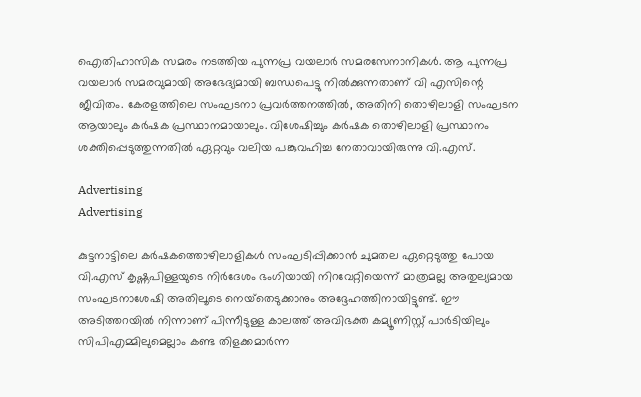ഐതിഹാസിക സമരം നടത്തിയ പുന്നപ്ര വയലാർ സമരസേനാനികൾ. ആ പുന്നപ്ര വയലാർ സമരവുമായി അഭേദ്യമായി ബന്ധപെട്ടു നിൽക്കുന്നതാണ് വി എസിന്റെ ജീവിതം. കേരളത്തിലെ സംഘടനാ പ്രവർത്തനത്തിൽ, അതിനി തൊഴിലാളി സംഘടന ആയാലും കർഷക പ്രസ്ഥാനമായാലും. വിശേഷിച്ചും കർഷക തൊഴിലാളി പ്രസ്ഥാനം ശക്തിപ്പെടുത്തുന്നതിൽ ഏറ്റവും വലിയ പങ്കുവഹിച്ച നേതാവായിരുന്നു വി.എസ്.

Advertising
Advertising

കുട്ടനാട്ടിലെ കർഷകത്തൊഴിലാളികൾ സംഘടിപ്പിക്കാൻ ചുമതല ഏറ്റെടുത്തു പോയ വി.എസ് കൃഷ്ണപിള്ളയുടെ നിർദേശം ഭംഗിയായി നിറവേറ്റിയെന്ന് മാത്രമല്ല അതുല്യമായ സംഘടനാശേഷി അതിലൂടെ നെയ്‌തെടുക്കാനും അദ്ദേഹത്തിനായിട്ടുണ്ട്. ഈ അടിത്തറയിൽ നിന്നാണ് പിന്നീടുള്ള കാലത്ത് അവിഭക്ത കമ്യൂണിസ്റ്റ് പാർടിയിലും സിപിഎമ്മിലുമെല്ലാം കണ്ട തിളക്കമാർന്ന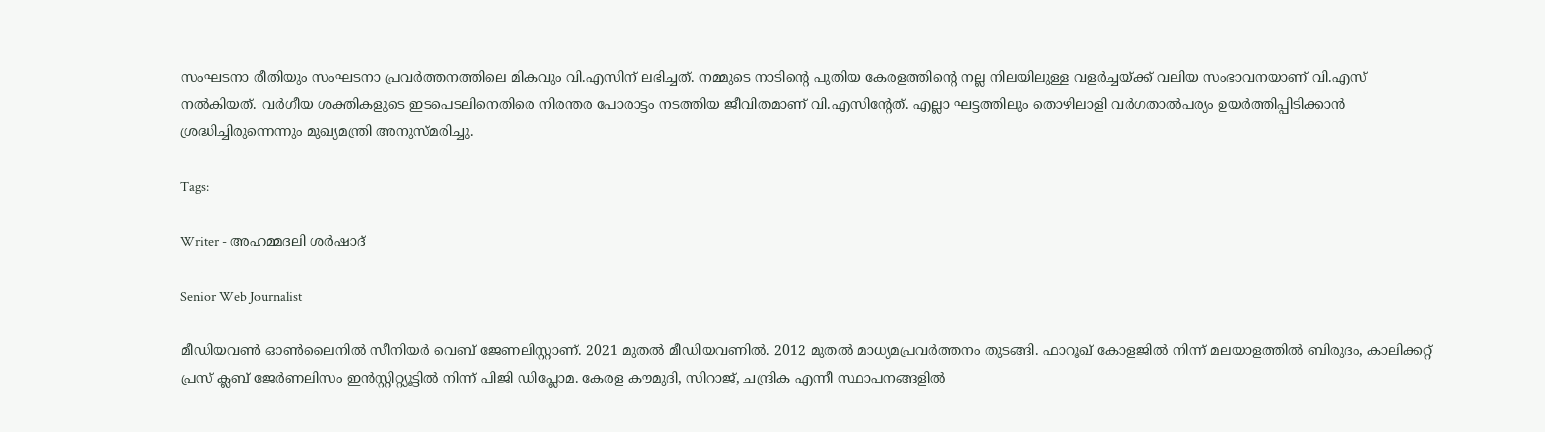സംഘടനാ രീതിയും സംഘടനാ പ്രവർത്തനത്തിലെ മികവും വി.എസിന് ലഭിച്ചത്. നമ്മുടെ നാടിന്റെ പുതിയ കേരളത്തിന്റെ നല്ല നിലയിലുള്ള വളർച്ചയ്ക്ക് വലിയ സംഭാവനയാണ് വി.എസ് നൽകിയത്. വർഗീയ ശക്തികളുടെ ഇടപെടലിനെതിരെ നിരന്തര പോരാട്ടം നടത്തിയ ജീവിതമാണ് വി.എസിന്റേത്. എല്ലാ ഘട്ടത്തിലും തൊഴിലാളി വർഗതാൽപര്യം ഉയർത്തിപ്പിടിക്കാൻ ശ്രദ്ധിച്ചിരുന്നെന്നും മുഖ്യമന്ത്രി അനുസ്മരിച്ചു.

Tags:

Writer - അഹമ്മദലി ശര്‍ഷാദ്

Senior Web Journalist

മീഡിയവൺ ഓൺലൈനിൽ സീനിയർ വെബ് ജേണലിസ്റ്റാണ്. 2021 മുതൽ മീഡിയവണിൽ. 2012 മുതൽ മാധ്യമപ്രവർത്തനം തുടങ്ങി. ഫാറൂഖ് കോളജിൽ നിന്ന് മലയാളത്തിൽ ബിരുദം, കാലിക്കറ്റ് പ്രസ് ക്ലബ് ജേർണലിസം ഇൻസ്റ്റിറ്റ്യൂട്ടിൽ നിന്ന് പിജി ഡിപ്ലോമ. കേരള കൗമുദി, സിറാജ്, ചന്ദ്രിക എന്നീ സ്ഥാപനങ്ങളിൽ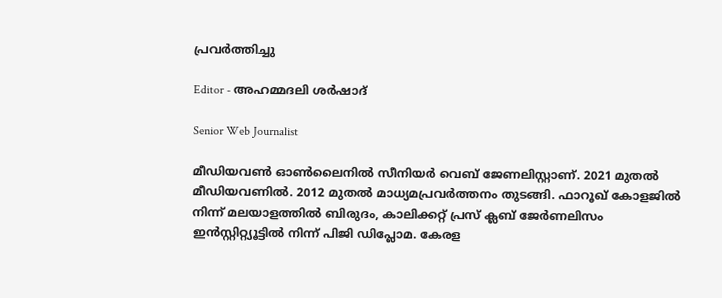പ്രവർത്തിച്ചു

Editor - അഹമ്മദലി ശര്‍ഷാദ്

Senior Web Journalist

മീഡിയവൺ ഓൺലൈനിൽ സീനിയർ വെബ് ജേണലിസ്റ്റാണ്. 2021 മുതൽ മീഡിയവണിൽ. 2012 മുതൽ മാധ്യമപ്രവർത്തനം തുടങ്ങി. ഫാറൂഖ് കോളജിൽ നിന്ന് മലയാളത്തിൽ ബിരുദം, കാലിക്കറ്റ് പ്രസ് ക്ലബ് ജേർണലിസം ഇൻസ്റ്റിറ്റ്യൂട്ടിൽ നിന്ന് പിജി ഡിപ്ലോമ. കേരള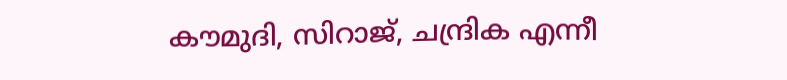കൗമുദി, സിറാജ്, ചന്ദ്രിക എന്നീ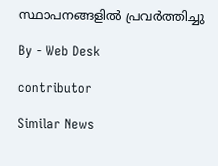സ്ഥാപനങ്ങളിൽ പ്രവർത്തിച്ചു

By - Web Desk

contributor

Similar News